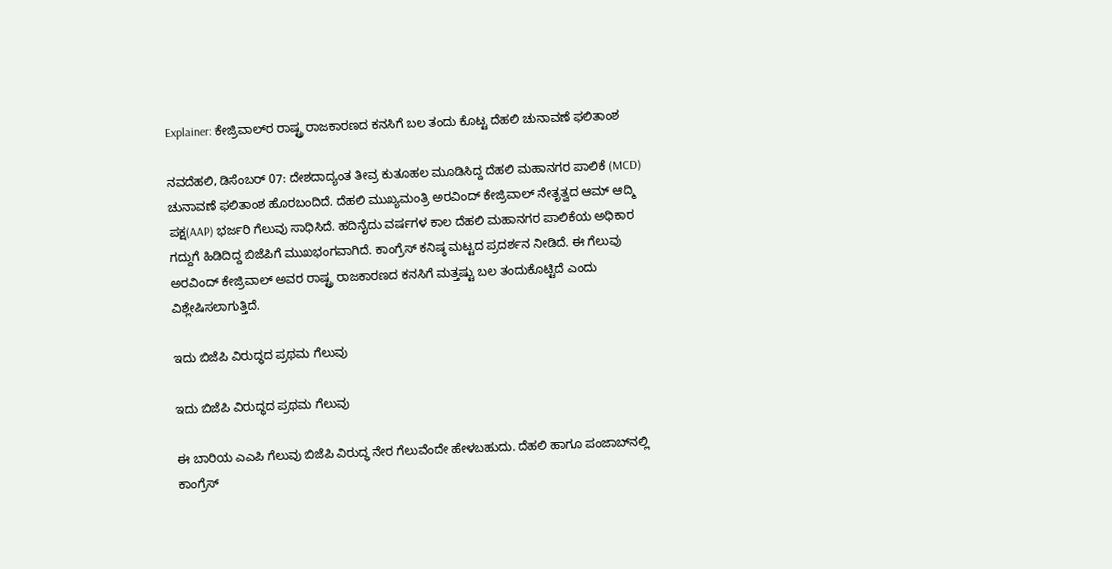Explainer: ಕೇಜ್ರಿವಾಲ್‌ರ ರಾಷ್ಟ್ರ ರಾಜಕಾರಣದ ಕನಸಿಗೆ ಬಲ ತಂದು ಕೊಟ್ಟ ದೆಹಲಿ ಚುನಾವಣೆ ಫಲಿತಾಂಶ

ನವದೆಹಲಿ, ಡಿಸೆಂಬರ್‌ 07: ದೇಶದಾದ್ಯಂತ ತೀವ್ರ ಕುತೂಹಲ ಮೂಡಿಸಿದ್ದ ದೆಹಲಿ ಮಹಾನಗರ ಪಾಲಿಕೆ (MCD) ಚುನಾವಣೆ ಫಲಿತಾಂಶ ಹೊರಬಂದಿದೆ. ದೆಹಲಿ ಮುಖ್ಯಮಂತ್ರಿ ಅರವಿಂದ್‌ ಕೇಜ್ರಿವಾಲ್‌ ನೇತೃತ್ವದ ಆಮ್‌ ಆದ್ಮಿ ಪಕ್ಷ(AAP) ಭರ್ಜರಿ ಗೆಲುವು ಸಾಧಿಸಿದೆ. ಹದಿನೈದು ವರ್ಷಗಳ ಕಾಲ ದೆಹಲಿ ಮಹಾನಗರ ಪಾಲಿಕೆಯ ಅಧಿಕಾರ ಗದ್ದುಗೆ ಹಿಡಿದಿದ್ದ ಬಿಜೆಪಿಗೆ ಮುಖಭಂಗವಾಗಿದೆ. ಕಾಂಗ್ರೆಸ್‌ ಕನಿಷ್ಠ ಮಟ್ಟದ ಪ್ರದರ್ಶನ ನೀಡಿದೆ. ಈ ಗೆಲುವು ಅರವಿಂದ್‌ ಕೇಜ್ರಿವಾಲ್‌ ಅವರ ರಾಷ್ಟ್ರ ರಾಜಕಾರಣದ ಕನಸಿಗೆ ಮತ್ತಷ್ಟು ಬಲ ತಂದುಕೊಟ್ಟಿದೆ ಎಂದು ವಿಶ್ಲೇಷಿಸಲಾಗುತ್ತಿದೆ.

ಇದು ಬಿಜೆಪಿ ವಿರುದ್ಧದ ಪ್ರಥಮ ಗೆಲುವು

ಇದು ಬಿಜೆಪಿ ವಿರುದ್ಧದ ಪ್ರಥಮ ಗೆಲುವು

ಈ ಬಾರಿಯ ಎಎಪಿ ಗೆಲುವು ಬಿಜೆಪಿ ವಿರುದ್ಧ ನೇರ ಗೆಲುವೆಂದೇ ಹೇಳಬಹುದು. ದೆಹಲಿ ಹಾಗೂ ಪಂಜಾಬ್‌ನಲ್ಲಿ ಕಾಂಗ್ರೆಸ್‌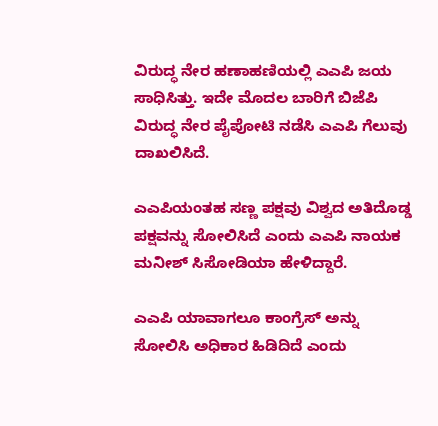ವಿರುದ್ಧ ನೇರ ಹಣಾಹಣಿಯಲ್ಲಿ ಎಎಪಿ ಜಯ ಸಾಧಿಸಿತ್ತು. ಇದೇ ಮೊದಲ ಬಾರಿಗೆ ಬಿಜೆಪಿ ವಿರುದ್ಧ ನೇರ ಪೈಪೋಟಿ ನಡೆಸಿ ಎಎಪಿ ಗೆಲುವು ದಾಖಲಿಸಿದೆ.

ಎಎಪಿಯಂತಹ ಸಣ್ಣ ಪಕ್ಷವು ವಿಶ್ವದ ಅತಿದೊಡ್ಡ ಪಕ್ಷವನ್ನು ಸೋಲಿಸಿದೆ ಎಂದು ಎಎಪಿ ನಾಯಕ ಮನೀಶ್‌ ಸಿಸೋಡಿಯಾ ಹೇಳಿದ್ದಾರೆ.

ಎಎಪಿ ಯಾವಾಗಲೂ ಕಾಂಗ್ರೆಸ್‌ ಅನ್ನು ಸೋಲಿಸಿ ಅಧಿಕಾರ ಹಿಡಿದಿದೆ ಎಂದು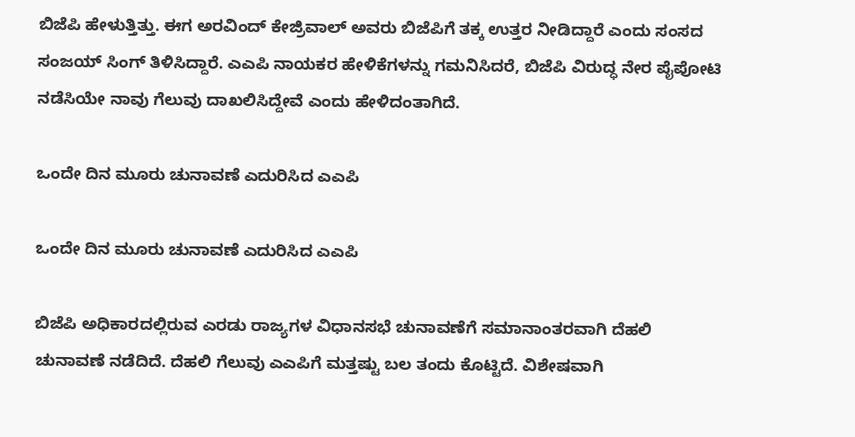ಬಿಜೆಪಿ ಹೇಳುತ್ತಿತ್ತು. ಈಗ ಅರವಿಂದ್‌ ಕೇಜ್ರಿವಾಲ್‌ ಅವರು ಬಿಜೆಪಿಗೆ ತಕ್ಕ ಉತ್ತರ ನೀಡಿದ್ದಾರೆ ಎಂದು ಸಂಸದ ಸಂಜಯ್‌ ಸಿಂಗ್ ತಿಳಿಸಿದ್ದಾರೆ. ಎಎಪಿ ನಾಯಕರ ಹೇಳಿಕೆಗಳನ್ನು ಗಮನಿಸಿದರೆ, ಬಿಜೆಪಿ ವಿರುದ್ಧ ನೇರ ಪೈಪೋಟಿ ನಡೆಸಿಯೇ ನಾವು ಗೆಲುವು ದಾಖಲಿಸಿದ್ದೇವೆ ಎಂದು ಹೇಳಿದಂತಾಗಿದೆ.

ಒಂದೇ ದಿನ ಮೂರು ಚುನಾವಣೆ ಎದುರಿಸಿದ ಎಎಪಿ

ಒಂದೇ ದಿನ ಮೂರು ಚುನಾವಣೆ ಎದುರಿಸಿದ ಎಎಪಿ

ಬಿಜೆಪಿ ಅಧಿಕಾರದಲ್ಲಿರುವ ಎರಡು ರಾಜ್ಯಗಳ ವಿಧಾನಸಭೆ ಚುನಾವಣೆಗೆ ಸಮಾನಾಂತರವಾಗಿ ದೆಹಲಿ ಚುನಾವಣೆ ನಡೆದಿದೆ. ದೆಹಲಿ ಗೆಲುವು ಎಎಪಿಗೆ ಮತ್ತಷ್ಟು ಬಲ ತಂದು ಕೊಟ್ಟಿದೆ. ವಿಶೇಷವಾಗಿ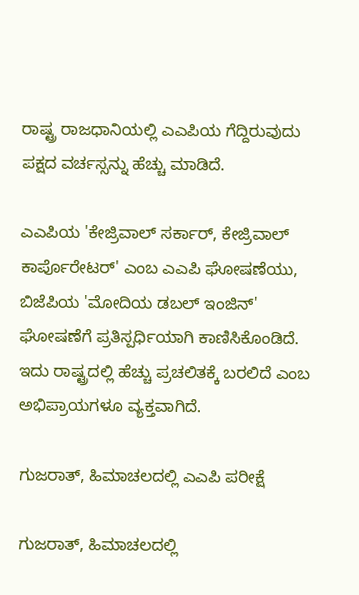ರಾಷ್ಟ್ರ ರಾಜಧಾನಿಯಲ್ಲಿ ಎಎಪಿಯ ಗೆದ್ದಿರುವುದು ಪಕ್ಷದ ವರ್ಚಸ್ಸನ್ನು ಹೆಚ್ಚು ಮಾಡಿದೆ.

ಎಎಪಿಯ 'ಕೇಜ್ರಿವಾಲ್ ಸರ್ಕಾರ್‌, ಕೇಜ್ರಿವಾಲ್ ಕಾರ್ಪೊರೇಟರ್' ಎಂಬ ಎಎಪಿ ಘೋಷಣೆಯು, ಬಿಜೆಪಿಯ 'ಮೋದಿಯ ಡಬಲ್ ಇಂಜಿನ್' ಘೋಷಣೆಗೆ ಪ್ರತಿಸ್ಪರ್ಧಿಯಾಗಿ ಕಾಣಿಸಿಕೊಂಡಿದೆ. ಇದು ರಾಷ್ಟ್ರದಲ್ಲಿ ಹೆಚ್ಚು ಪ್ರಚಲಿತಕ್ಕೆ ಬರಲಿದೆ ಎಂಬ ಅಭಿಪ್ರಾಯಗಳೂ ವ್ಯಕ್ತವಾಗಿದೆ.

ಗುಜರಾತ್‌, ಹಿಮಾಚಲದಲ್ಲಿ ಎಎಪಿ ಪರೀಕ್ಷೆ

ಗುಜರಾತ್‌, ಹಿಮಾಚಲದಲ್ಲಿ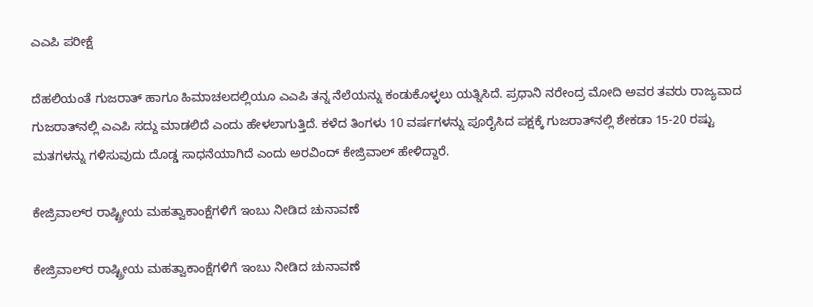ಎಎಪಿ ಪರೀಕ್ಷೆ

ದೆಹಲಿಯಂತೆ ಗುಜರಾತ್‌ ಹಾಗೂ ಹಿಮಾಚಲದಲ್ಲಿಯೂ ಎಎಪಿ ತನ್ನ ನೆಲೆಯನ್ನು ಕಂಡುಕೊಳ್ಳಲು ಯತ್ನಿಸಿದೆ. ಪ್ರಧಾನಿ ನರೇಂದ್ರ ಮೋದಿ ಅವರ ತವರು ರಾಜ್ಯವಾದ ಗುಜರಾತ್‌ನಲ್ಲಿ ಎಎಪಿ ಸದ್ದು ಮಾಡಲಿದೆ ಎಂದು ಹೇಳಲಾಗುತ್ತಿದೆ. ಕಳೆದ ತಿಂಗಳು 10 ವರ್ಷಗಳನ್ನು ಪೂರೈಸಿದ ಪಕ್ಷಕ್ಕೆ ಗುಜರಾತ್‌ನಲ್ಲಿ ಶೇಕಡಾ 15-20 ರಷ್ಟು ಮತಗಳನ್ನು ಗಳಿಸುವುದು ದೊಡ್ಡ ಸಾಧನೆಯಾಗಿದೆ ಎಂದು ಅರವಿಂದ್ ಕೇಜ್ರಿವಾಲ್ ಹೇಳಿದ್ದಾರೆ.

ಕೇಜ್ರಿವಾಲ್‌ರ ರಾಷ್ಟ್ರೀಯ ಮಹತ್ವಾಕಾಂಕ್ಷೆಗಳಿಗೆ ಇಂಬು ನೀಡಿದ ಚುನಾವಣೆ

ಕೇಜ್ರಿವಾಲ್‌ರ ರಾಷ್ಟ್ರೀಯ ಮಹತ್ವಾಕಾಂಕ್ಷೆಗಳಿಗೆ ಇಂಬು ನೀಡಿದ ಚುನಾವಣೆ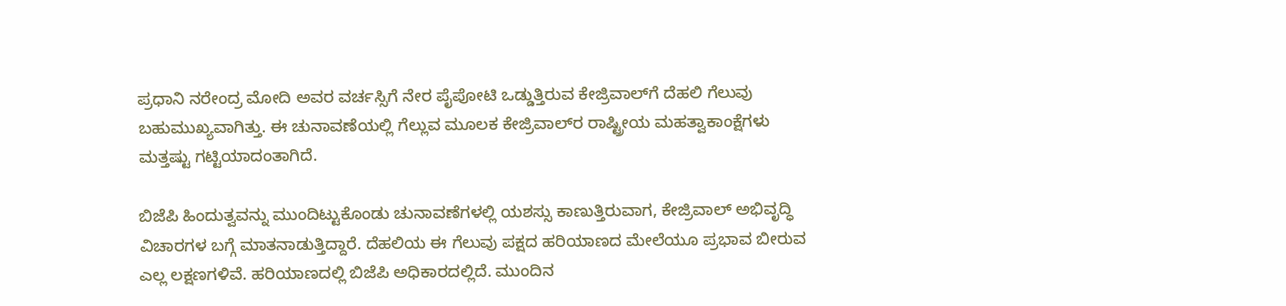ಪ್ರಧಾನಿ ನರೇಂದ್ರ ಮೋದಿ ಅವರ ವರ್ಚಸ್ಸಿಗೆ ನೇರ ಪೈಪೋಟಿ ಒಡ್ಡುತ್ತಿರುವ ಕೇಜ್ರಿವಾಲ್‌ಗೆ ದೆಹಲಿ ಗೆಲುವು ಬಹುಮುಖ್ಯವಾಗಿತ್ತು. ಈ ಚುನಾವಣೆಯಲ್ಲಿ ಗೆಲ್ಲುವ ಮೂಲಕ ಕೇಜ್ರಿವಾಲ್‌ರ ರಾಷ್ಟ್ರೀಯ ಮಹತ್ವಾಕಾಂಕ್ಷೆಗಳು ಮತ್ತಷ್ಟು ಗಟ್ಟಿಯಾದಂತಾಗಿದೆ.

ಬಿಜೆಪಿ ಹಿಂದುತ್ವವನ್ನು ಮುಂದಿಟ್ಟುಕೊಂಡು ಚುನಾವಣೆಗಳಲ್ಲಿ ಯಶಸ್ಸು ಕಾಣುತ್ತಿರುವಾಗ, ಕೇಜ್ರಿವಾಲ್‌ ಅಭಿವೃದ್ಧಿ ವಿಚಾರಗಳ ಬಗ್ಗೆ ಮಾತನಾಡುತ್ತಿದ್ದಾರೆ. ದೆಹಲಿಯ ಈ ಗೆಲುವು ಪಕ್ಷದ ಹರಿಯಾಣದ ಮೇಲೆಯೂ ಪ್ರಭಾವ ಬೀರುವ ಎಲ್ಲ ಲಕ್ಷಣಗಳಿವೆ. ಹರಿಯಾಣದಲ್ಲಿ ಬಿಜೆಪಿ ಅಧಿಕಾರದಲ್ಲಿದೆ. ಮುಂದಿನ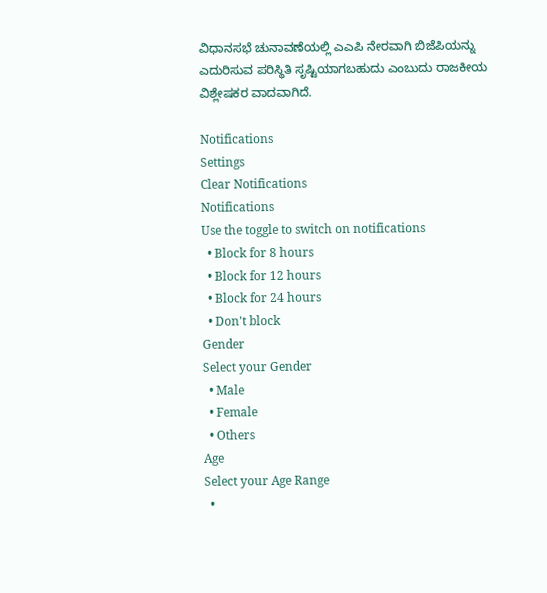ವಿಧಾನಸಭೆ ಚುನಾವಣೆಯಲ್ಲಿ ಎಎಪಿ ನೇರವಾಗಿ ಬಿಜೆಪಿಯನ್ನು ಎದುರಿಸುವ ಪರಿಸ್ಥಿತಿ ಸೃಷ್ಟಿಯಾಗಬಹುದು ಎಂಬುದು ರಾಜಕೀಯ ವಿಶ್ಲೇಷಕರ ವಾದವಾಗಿದೆ.

Notifications
Settings
Clear Notifications
Notifications
Use the toggle to switch on notifications
  • Block for 8 hours
  • Block for 12 hours
  • Block for 24 hours
  • Don't block
Gender
Select your Gender
  • Male
  • Female
  • Others
Age
Select your Age Range
  •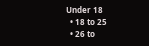Under 18
  • 18 to 25
  • 26 to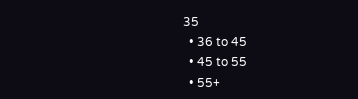35
  • 36 to 45
  • 45 to 55
  • 55+